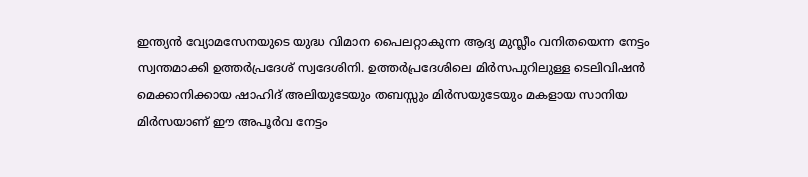ഇന്ത്യൻ വ്യോമസേനയുടെ യുദ്ധ വിമാന പൈലറ്റാകുന്ന ആദ്യ മുസ്ലീം വനിതയെന്ന നേട്ടം സ്വന്തമാക്കി ഉത്തര്‍പ്രദേശ് സ്വദേശിനി. ഉത്തര്‍പ്രദേശിലെ മിര്‍സപുറിലുള്ള ടെലിവിഷന്‍ മെക്കാനിക്കായ ഷാഹിദ് അലിയുടേയും തബസ്സും മിര്‍സയുടേയും മകളായ സാനിയ മിര്‍സയാണ് ഈ അപൂർവ നേട്ടം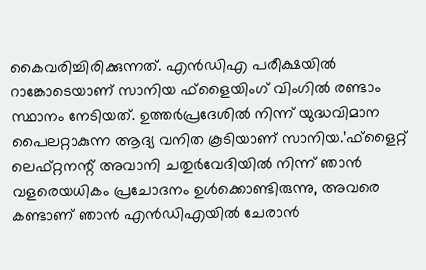കൈവരിച്ചിരിക്കുന്നത്. എൻഡിഎ പരീക്ഷയിൽ റാങ്കോടെയാണ് സാനിയ ഫ്ളൈയിംഗ് വിംഗിൽ രണ്ടാം സ്ഥാനം നേടിയത്. ഉത്തർപ്രദേശിൽ നിന്ന് യുദ്ധവിമാന പൈലറ്റാകുന്ന ആദ്യ വനിത കൂടിയാണ് സാനിയ.’ഫ്‌ളൈറ്റ് ലെഫ്റ്റനന്റ് അവാനി ചതുര്‍വേദിയില്‍ നിന്ന് ഞാന്‍ വളരെയധികം പ്രചോദനം ഉള്‍ക്കൊണ്ടിരുന്നു, അവരെ കണ്ടാണ് ഞാന്‍ എന്‍ഡിഎയില്‍ ചേരാന്‍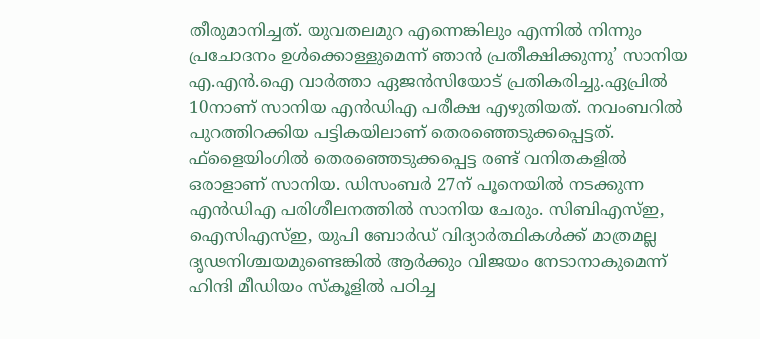തീരുമാനിച്ചത്. യുവതലമുറ എന്നെങ്കിലും എന്നില്‍ നിന്നും പ്രചോദനം ഉള്‍ക്കൊള്ളുമെന്ന് ഞാന്‍ പ്രതീക്ഷിക്കുന്നു’ സാനിയ എ.എന്‍.ഐ വാര്‍ത്താ ഏജന്‍സിയോട് പ്രതികരിച്ചു.ഏപ്രിൽ 10നാണ് സാനിയ എൻഡിഎ പരീക്ഷ എഴുതിയത്. നവംബറിൽ പുറത്തിറക്കിയ പട്ടികയിലാണ് തെരഞ്ഞെടുക്കപ്പെട്ടത്. ഫ്‌ളൈയിംഗിൽ തെരഞ്ഞെടുക്കപ്പെട്ട രണ്ട് വനിതകളിൽ ഒരാളാണ് സാനിയ. ഡിസംബർ 27ന് പൂനെയിൽ നടക്കുന്ന എൻഡിഎ പരിശീലനത്തിൽ സാനിയ ചേരും. സിബിഎസ്ഇ, ഐസിഎസ്ഇ, യുപി ബോർഡ് വിദ്യാർത്ഥികൾക്ക് മാത്രമല്ല ദൃഢനിശ്ചയമുണ്ടെങ്കിൽ ആർക്കും വിജയം നേടാനാകുമെന്ന് ഹിന്ദി മീഡിയം സ്‌കൂളിൽ പഠിച്ച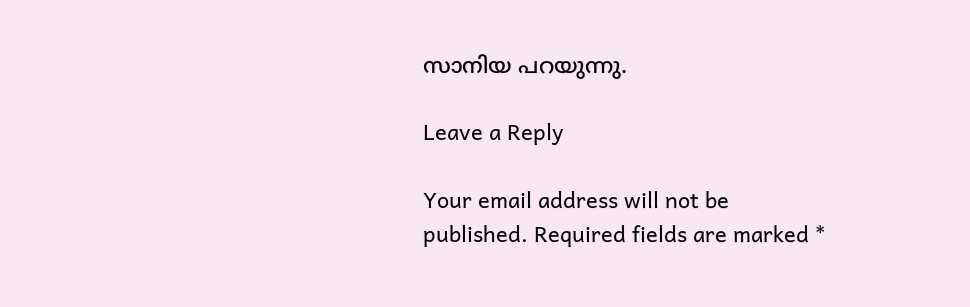സാനിയ പറയുന്നു.

Leave a Reply

Your email address will not be published. Required fields are marked *